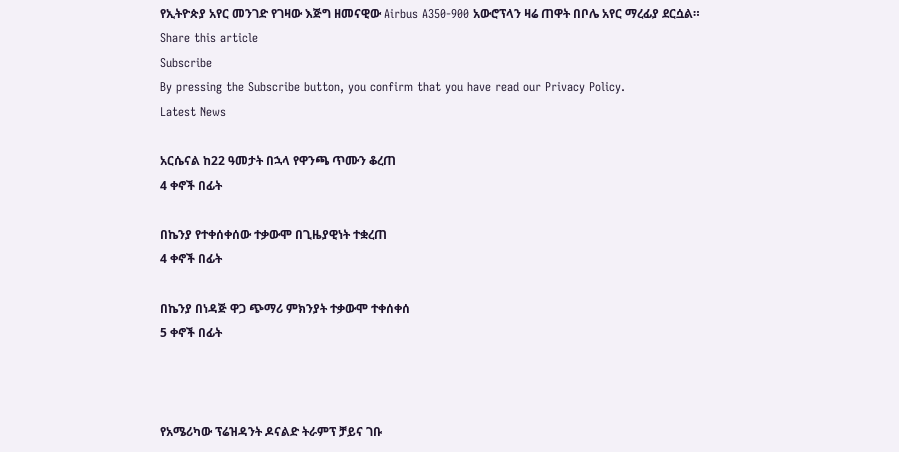የኢትዮጵያ አየር መንገድ የገዛው እጅግ ዘመናዊው Airbus A350-900 አውሮፕላን ዛሬ ጠዋት በቦሌ አየር ማረፊያ ደርሷል።
Share this article
Subscribe
By pressing the Subscribe button, you confirm that you have read our Privacy Policy.
Latest News

አርሴናል ከ22 ዓመታት በኋላ የዋንጫ ጥሙን ቆረጠ
4 ቀኖች በፊት

በኬንያ የተቀሰቀሰው ተቃውሞ በጊዜያዊነት ተቋረጠ
4 ቀኖች በፊት

በኬንያ በነዳጅ ዋጋ ጭማሪ ምክንያት ተቃውሞ ተቀሰቀሰ
5 ቀኖች በፊት



የአሜሪካው ፕሬዝዳንት ዶናልድ ትራምፕ ቻይና ገቡ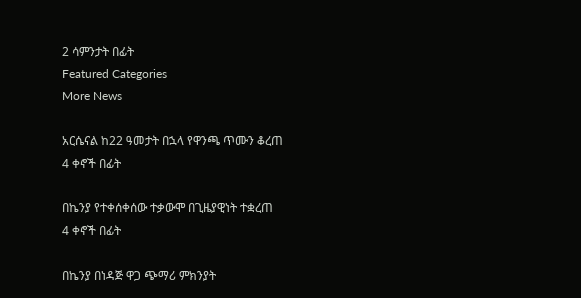2 ሳምንታት በፊት
Featured Categories
More News

አርሴናል ከ22 ዓመታት በኋላ የዋንጫ ጥሙን ቆረጠ
4 ቀኖች በፊት

በኬንያ የተቀሰቀሰው ተቃውሞ በጊዜያዊነት ተቋረጠ
4 ቀኖች በፊት

በኬንያ በነዳጅ ዋጋ ጭማሪ ምክንያት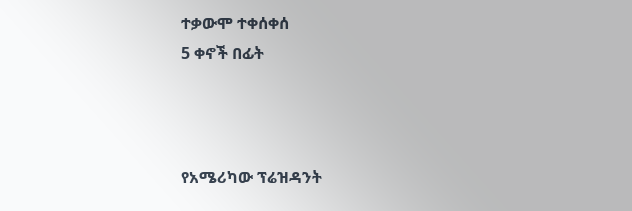ተቃውሞ ተቀሰቀሰ
5 ቀኖች በፊት



የአሜሪካው ፕሬዝዳንት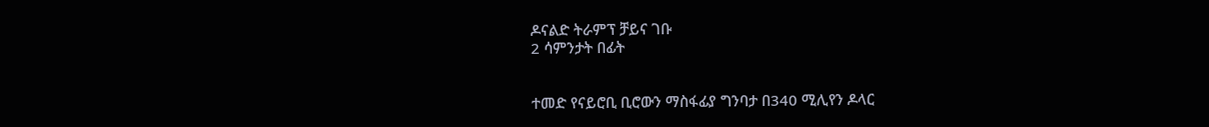ዶናልድ ትራምፕ ቻይና ገቡ
2 ሳምንታት በፊት


ተመድ የናይሮቢ ቢሮውን ማስፋፊያ ግንባታ በ340 ሚሊየን ዶላር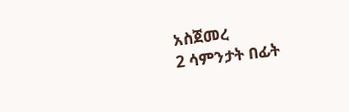አስጀመረ
2 ሳምንታት በፊት